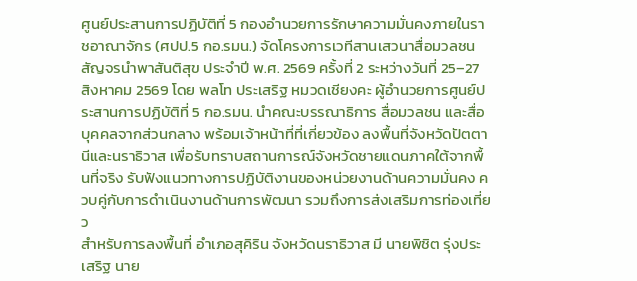ศูนย์ประสานการปฏิบัติที่ 5 กองอำนวยการรักษาความมั่นคงภายในราชอาณาจักร (ศปป.5 กอ.รมน.) จัดโครงการเวทีสานเสวนาสื่อมวลชนสัญจรนำพาสันติสุข ประจำปี พ.ศ. 2569 ครั้งที่ 2 ระหว่างวันที่ 25–27 สิงหาคม 2569 โดย พลโท ประเสริฐ หมวดเชียงคะ ผู้อำนวยการศูนย์ประสานการปฏิบัติที่ 5 กอ.รมน. นำคณะบรรณาธิการ สื่อมวลชน และสื่อบุคคลจากส่วนกลาง พร้อมเจ้าหน้าที่ที่เกี่ยวข้อง ลงพื้นที่จังหวัดปัตตานีและนราธิวาส เพื่อรับทราบสถานการณ์จังหวัดชายแดนภาคใต้จากพื้นที่จริง รับฟังแนวทางการปฏิบัติงานของหน่วยงานด้านความมั่นคง ควบคู่กับการดำเนินงานด้านการพัฒนา รวมถึงการส่งเสริมการท่องเที่ยว
สำหรับการลงพื้นที่ อำเภอสุคิริน จังหวัดนราธิวาส มี นายพิชิต รุ่งประเสริฐ นาย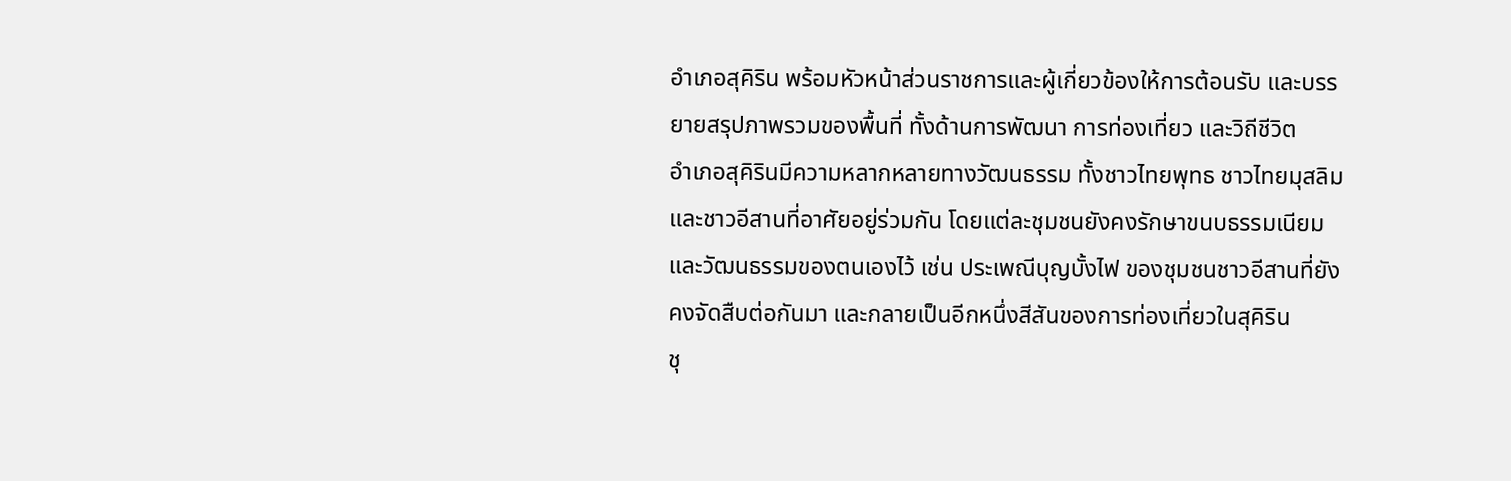อำเภอสุคิริน พร้อมหัวหน้าส่วนราชการและผู้เกี่ยวข้องให้การต้อนรับ และบรรยายสรุปภาพรวมของพื้นที่ ทั้งด้านการพัฒนา การท่องเที่ยว และวิถีชีวิต
อำเภอสุคิรินมีความหลากหลายทางวัฒนธรรม ทั้งชาวไทยพุทธ ชาวไทยมุสลิม และชาวอีสานที่อาศัยอยู่ร่วมกัน โดยแต่ละชุมชนยังคงรักษาขนบธรรมเนียมและวัฒนธรรมของตนเองไว้ เช่น ประเพณีบุญบั้งไฟ ของชุมชนชาวอีสานที่ยังคงจัดสืบต่อกันมา และกลายเป็นอีกหนึ่งสีสันของการท่องเที่ยวในสุคิริน
ชุ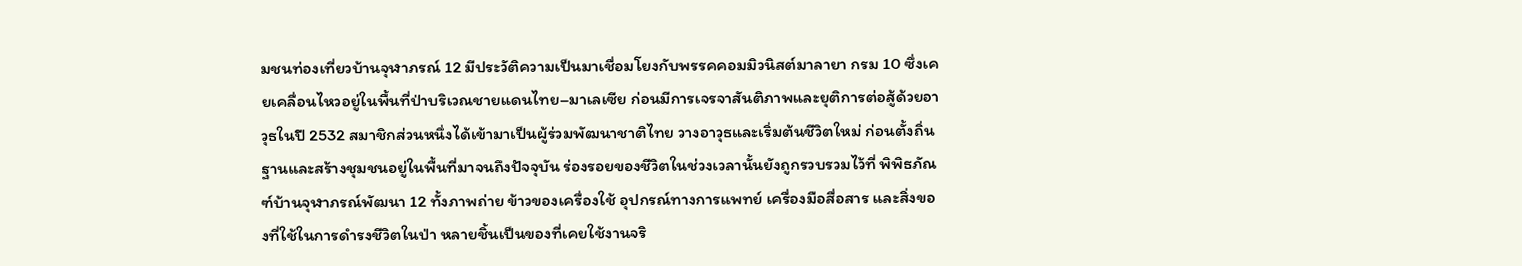มชนท่องเที่ยวบ้านจุฬาภรณ์ 12 มีประวัติความเป็นมาเชื่อมโยงกับพรรคคอมมิวนิสต์มาลายา กรม 10 ซึ่งเคยเคลื่อนไหวอยู่ในพื้นที่ป่าบริเวณชายแดนไทย–มาเลเซีย ก่อนมีการเจรจาสันติภาพและยุติการต่อสู้ด้วยอาวุธในปี 2532 สมาชิกส่วนหนึ่งได้เข้ามาเป็นผู้ร่วมพัฒนาชาติไทย วางอาวุธและเริ่มต้นชีวิตใหม่ ก่อนตั้งถิ่นฐานและสร้างชุมชนอยู่ในพื้นที่มาจนถึงปัจจุบัน ร่องรอยของชีวิตในช่วงเวลานั้นยังถูกรวบรวมไว้ที่ พิพิธภัณฑ์บ้านจุฬาภรณ์พัฒนา 12 ทั้งภาพถ่าย ข้าวของเครื่องใช้ อุปกรณ์ทางการแพทย์ เครื่องมือสื่อสาร และสิ่งของที่ใช้ในการดำรงชีวิตในป่า หลายชิ้นเป็นของที่เคยใช้งานจริ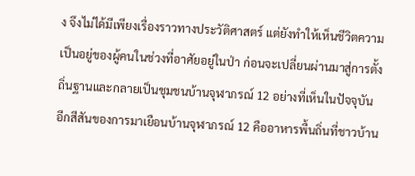ง จึงไม่ได้มีเพียงเรื่องราวทางประวัติศาสตร์ แต่ยังทำให้เห็นชีวิตความเป็นอยู่ของผู้คนในช่วงที่อาศัยอยู่ในป่า ก่อนจะเปลี่ยนผ่านมาสู่การตั้งถิ่นฐานและกลายเป็นชุมชนบ้านจุฬาภรณ์ 12 อย่างที่เห็นในปัจจุบัน
อีกสีสันของการมาเยือนบ้านจุฬาภรณ์ 12 คืออาหารพื้นถิ่นที่ชาวบ้าน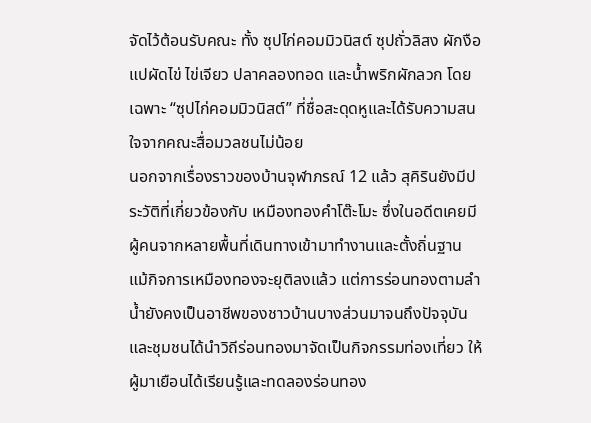จัดไว้ต้อนรับคณะ ทั้ง ซุปไก่คอมมิวนิสต์ ซุปถั่วลิสง ผักงือแปผัดไข่ ไข่เจียว ปลาคลองทอด และน้ำพริกผักลวก โดยเฉพาะ “ซุปไก่คอมมิวนิสต์” ที่ชื่อสะดุดหูและได้รับความสนใจจากคณะสื่อมวลชนไม่น้อย
นอกจากเรื่องราวของบ้านจุฬาภรณ์ 12 แล้ว สุคิรินยังมีประวัติที่เกี่ยวข้องกับ เหมืองทองคำโต๊ะโมะ ซึ่งในอดีตเคยมีผู้คนจากหลายพื้นที่เดินทางเข้ามาทำงานและตั้งถิ่นฐาน แม้กิจการเหมืองทองจะยุติลงแล้ว แต่การร่อนทองตามลำน้ำยังคงเป็นอาชีพของชาวบ้านบางส่วนมาจนถึงปัจจุบัน และชุมชนได้นำวิถีร่อนทองมาจัดเป็นกิจกรรมท่องเที่ยว ให้ผู้มาเยือนได้เรียนรู้และทดลองร่อนทอง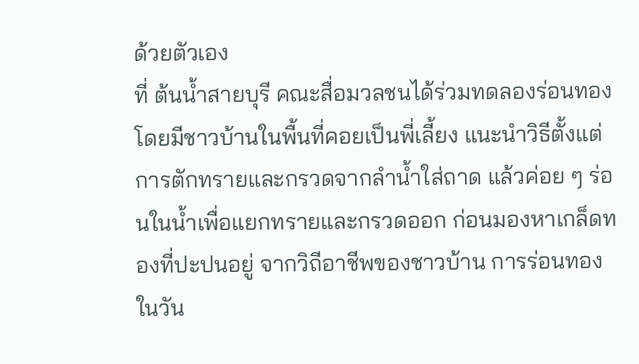ด้วยตัวเอง
ที่ ต้นน้ำสายบุรี คณะสื่อมวลชนได้ร่วมทดลองร่อนทอง โดยมีชาวบ้านในพื้นที่คอยเป็นพี่เลี้ยง แนะนำวิธีตั้งแต่การตักทรายและกรวดจากลำน้ำใส่ถาด แล้วค่อย ๆ ร่อนในน้ำเพื่อแยกทรายและกรวดออก ก่อนมองหาเกล็ดทองที่ปะปนอยู่ จากวิถีอาชีพของชาวบ้าน การร่อนทองในวัน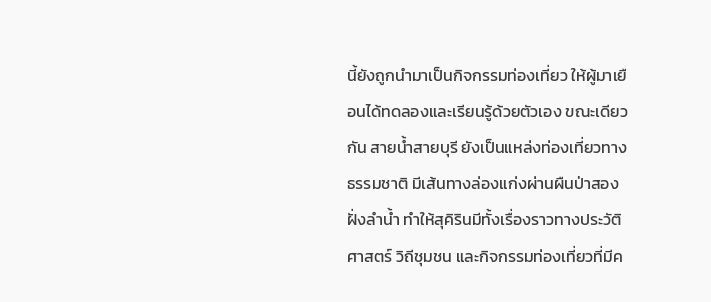นี้ยังถูกนำมาเป็นกิจกรรมท่องเที่ยว ให้ผู้มาเยือนได้ทดลองและเรียนรู้ด้วยตัวเอง ขณะเดียวกัน สายน้ำสายบุรี ยังเป็นแหล่งท่องเที่ยวทางธรรมชาติ มีเส้นทางล่องแก่งผ่านผืนป่าสองฝั่งลำน้ำ ทำให้สุคิรินมีทั้งเรื่องราวทางประวัติศาสตร์ วิถีชุมชน และกิจกรรมท่องเที่ยวที่มีค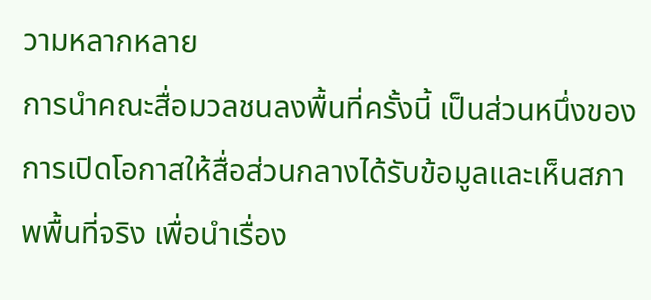วามหลากหลาย
การนำคณะสื่อมวลชนลงพื้นที่ครั้งนี้ เป็นส่วนหนึ่งของการเปิดโอกาสให้สื่อส่วนกลางได้รับข้อมูลและเห็นสภาพพื้นที่จริง เพื่อนำเรื่อง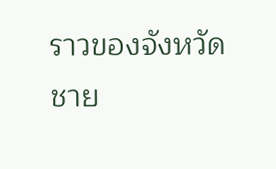ราวของจังหวัดชาย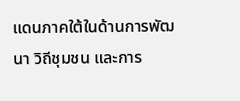แดนภาคใต้ในด้านการพัฒนา วิถีชุมชน และการ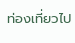ท่องเที่ยวไป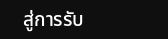สู่การรับ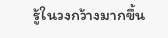รู้ในวงกว้างมากขึ้น